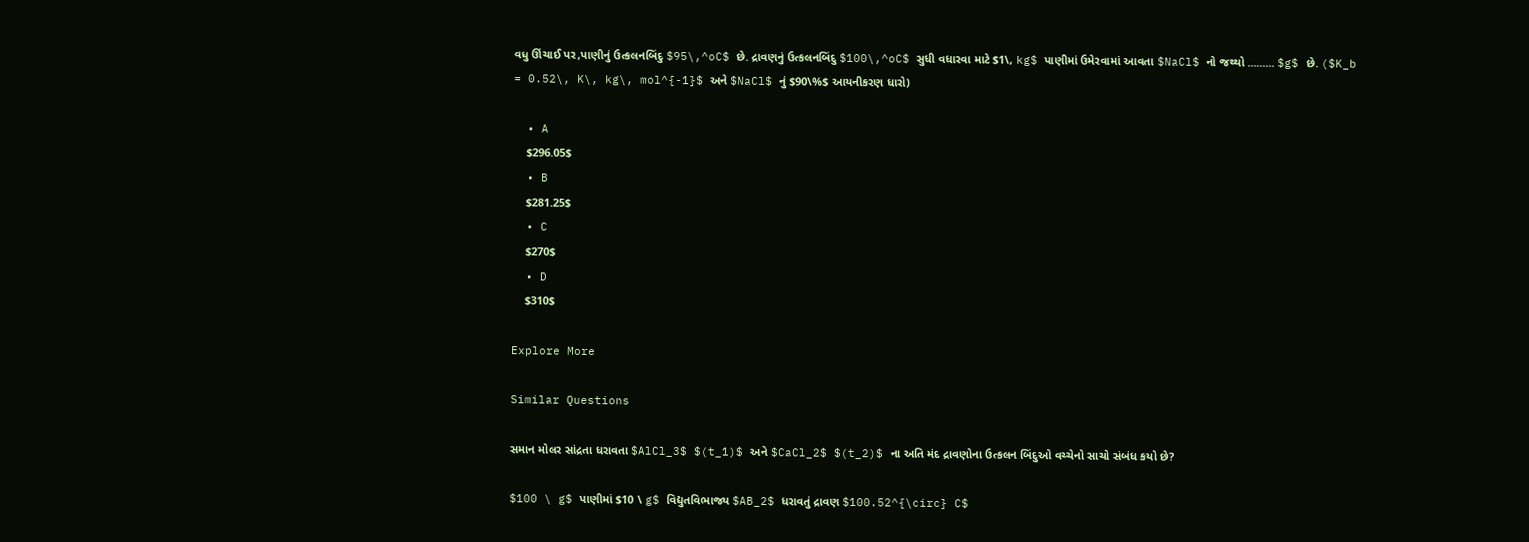વધુ ઊંચાઈ પર,પાણીનું ઉત્કલનબિંદુ $95\,^oC$ છે. દ્રાવણનું ઉત્કલનબિંદુ $100\,^oC$ સુધી વધારવા માટે $1\, kg$ પાણીમાં ઉમેરવામાં આવતા $NaCl$ નો જથ્થો ......... $g$ છે. ($K_b = 0.52\, K\, kg\, mol^{-1}$ અને $NaCl$ નું $90\%$ આયનીકરણ ધારો)

  • A
    $296.05$
  • B
    $281.25$
  • C
    $270$
  • D
    $310$

Explore More

Similar Questions

સમાન મોલર સાંદ્રતા ધરાવતા $AlCl_3$ $(t_1)$ અને $CaCl_2$ $(t_2)$ ના અતિ મંદ દ્રાવણોના ઉત્કલન બિંદુઓ વચ્ચેનો સાચો સંબંધ કયો છે?

$100 \ g$ પાણીમાં $10 \ g$ વિદ્યુતવિભાજ્ય $AB_2$ ધરાવતું દ્રાવણ $100.52^{\circ} C$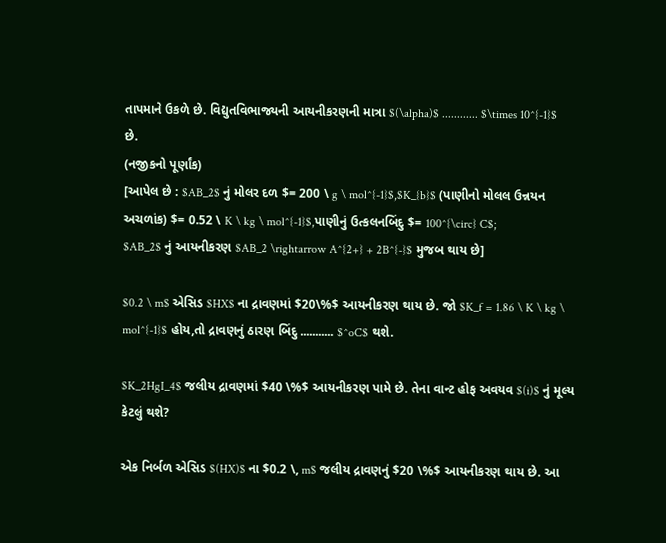તાપમાને ઉકળે છે. વિદ્યુતવિભાજ્યની આયનીકરણની માત્રા $(\alpha)$ ............ $\times 10^{-1}$ છે.
(નજીકનો પૂર્ણાંક)
[આપેલ છે : $AB_2$ નું મોલર દળ $= 200 \ g \ mol^{-1}$,$K_{b}$ (પાણીનો મોલલ ઉન્નયન અચળાંક) $= 0.52 \ K \ kg \ mol^{-1}$,પાણીનું ઉત્કલનબિંદુ $= 100^{\circ} C$;
$AB_2$ નું આયનીકરણ $AB_2 \rightarrow A^{2+} + 2B^{-}$ મુજબ થાય છે]

$0.2 \ m$ એસિડ $HX$ ના દ્રાવણમાં $20\%$ આયનીકરણ થાય છે. જો $K_f = 1.86 \ K \ kg \ mol^{-1}$ હોય,તો દ્રાવણનું ઠારણ બિંદુ ........... $^oC$ થશે.

$K_2HgI_4$ જલીય દ્રાવણમાં $40 \%$ આયનીકરણ પામે છે. તેના વાન્ટ હોફ અવયવ $(i)$ નું મૂલ્ય કેટલું થશે?

એક નિર્બળ એસિડ $(HX)$ ના $0.2 \, m$ જલીય દ્રાવણનું $20 \%$ આયનીકરણ થાય છે. આ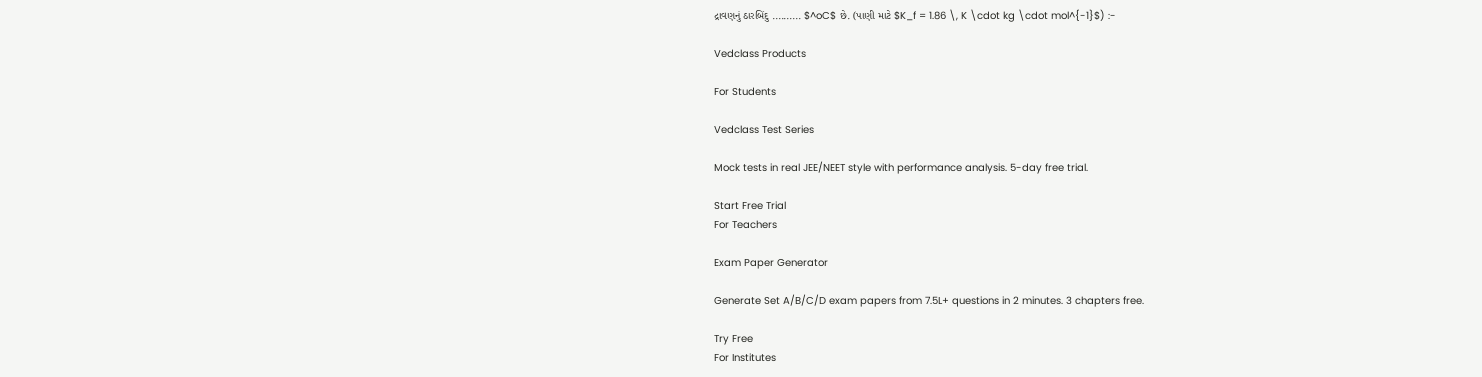દ્રાવણનું ઠારબિંદુ .......... $^oC$ છે. (પાણી માટે $K_f = 1.86 \, K \cdot kg \cdot mol^{-1}$) :-

Vedclass Products

For Students

Vedclass Test Series

Mock tests in real JEE/NEET style with performance analysis. 5-day free trial.

Start Free Trial
For Teachers

Exam Paper Generator

Generate Set A/B/C/D exam papers from 7.5L+ questions in 2 minutes. 3 chapters free.

Try Free
For Institutes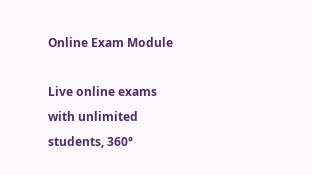Online Exam Module

Live online exams with unlimited students, 360°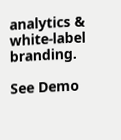analytics & white-label branding.

See Demo